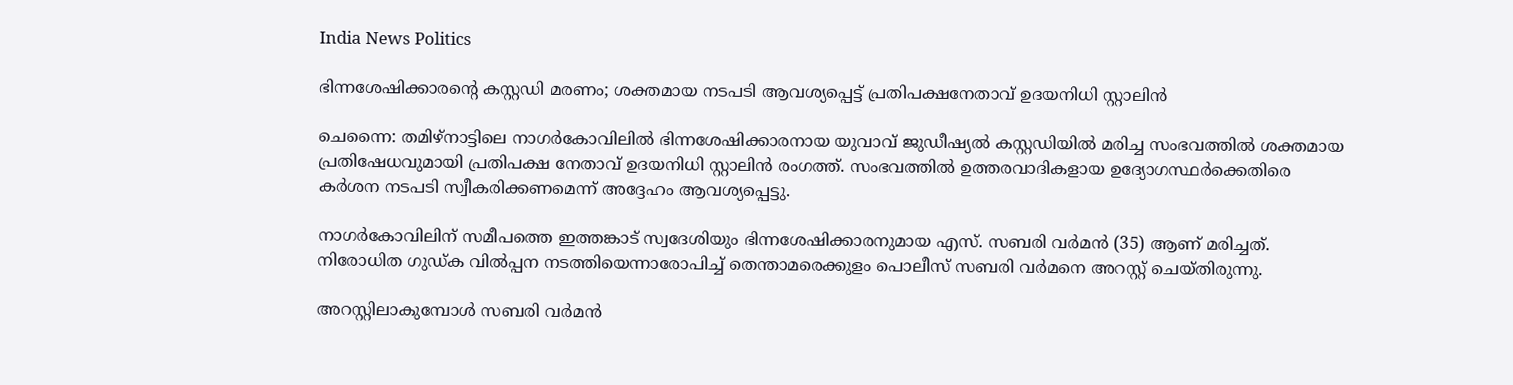India News Politics

ഭിന്നശേഷിക്കാരൻ്റെ കസ്റ്റഡി മരണം; ശക്തമായ നടപടി ആവശ്യപ്പെട്ട് പ്രതിപക്ഷനേതാവ് ഉദയനിധി സ്റ്റാലിൻ

ചെന്നൈ: തമിഴ്നാട്ടിലെ നാഗർകോവിലിൽ ഭിന്നശേഷിക്കാരനായ യുവാവ് ജുഡീഷ്യൽ കസ്റ്റഡിയിൽ മരിച്ച സംഭവത്തിൽ ശക്തമായ പ്രതിഷേധവുമായി പ്രതിപക്ഷ നേതാവ് ഉദയനിധി സ്റ്റാലിൻ രംഗത്ത്. സംഭവത്തിൽ ഉത്തരവാദികളായ ഉദ്യോഗസ്ഥർക്കെതിരെ കർശന നടപടി സ്വീകരിക്കണമെന്ന് അദ്ദേഹം ആവശ്യപ്പെട്ടു.

നാഗർകോവിലിന് സമീപത്തെ ഇത്തങ്കാട് സ്വദേശിയും ഭിന്നശേഷിക്കാരനുമായ എസ്. സബരി വർമൻ (35) ആണ് മരിച്ചത്. നിരോധിത ഗുഡ്ക വിൽപ്പന നടത്തിയെന്നാരോപിച്ച് തെന്താമരെക്കുളം പൊലീസ് സബരി വർമനെ അറസ്റ്റ് ചെയ്തിരുന്നു.

അറസ്റ്റിലാകുമ്പോൾ സബരി വർമൻ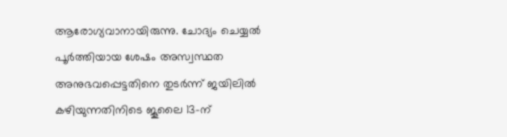ആരോഗ്യവാനായിരുന്നു. ചോദ്യം ചെയ്യൽ പൂർത്തിയായ ശേഷം അസ്വസ്ഥത അനുഭവപ്പെട്ടതിനെ തുടർന്ന് ജയിലിൽ കഴിയുന്നതിനിടെ ജൂലൈ 13-ന്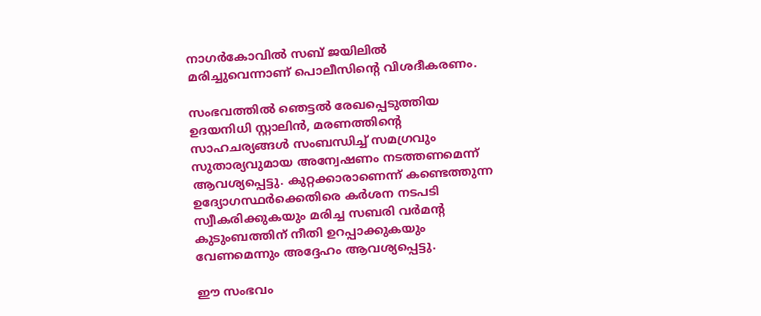നാഗർകോവിൽ സബ് ജയിലിൽ മരിച്ചുവെന്നാണ് പൊലീസിൻ്റെ വിശദീകരണം.

സംഭവത്തിൽ ഞെട്ടൽ രേഖപ്പെടുത്തിയ ഉദയനിധി സ്റ്റാലിൻ, മരണത്തിൻ്റെ സാഹചര്യങ്ങൾ സംബന്ധിച്ച് സമഗ്രവും സുതാര്യവുമായ അന്വേഷണം നടത്തണമെന്ന് ആവശ്യപ്പെട്ടു. കുറ്റക്കാരാണെന്ന് കണ്ടെത്തുന്ന ഉദ്യോഗസ്ഥർക്കെതിരെ കർശന നടപടി സ്വീകരിക്കുകയും മരിച്ച സബരി വർമൻ്റ കുടുംബത്തിന് നീതി ഉറപ്പാക്കുകയും വേണമെന്നും അദ്ദേഹം ആവശ്യപ്പെട്ടു.

ഈ സംഭവം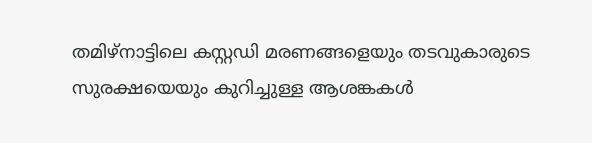തമിഴ്നാട്ടിലെ കസ്റ്റഡി മരണങ്ങളെയും തടവുകാരുടെ സുരക്ഷയെയും കുറിച്ചുള്ള ആശങ്കകൾ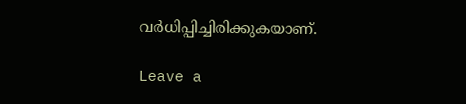വർധിപ്പിച്ചിരിക്കുകയാണ്.

Leave a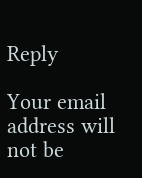Reply

Your email address will not be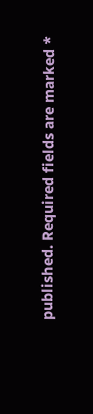published. Required fields are marked *